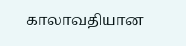காலாவதியான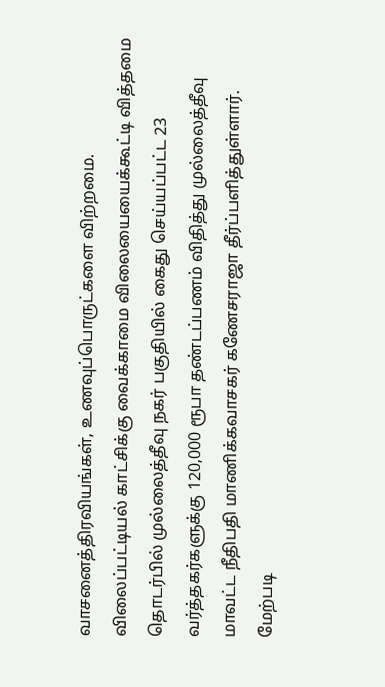வாசனைத்திரவியங்கள், உணவுப்பொருட்களை விற்றமை. விலைப்பட்டியல் காட்சிக்கு வைக்காமை விலையையைக்கூட்டி வித்தமை தொடர்பில் முல்லைத்தீவு நகர் பகுதியில் கைது செய்யப்பட்ட 23 வர்த்தகர்களுக்கு 120,000 ரூபா தண்டப்பணம் விதித்து முல்லைத்தீவு மாவட்ட நீதிபதி மாணிக்கவாசகர் கணேசராஜா தீர்ப்பளித்துள்ளார்.
மேற்படி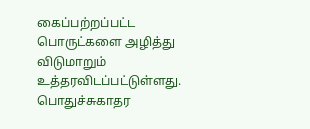கைப்பற்றப்பட்ட பொருட்களை அழித்து விடுமாறும் உத்தரவிடப்பட்டுள்ளது. பொதுச்சுகாதர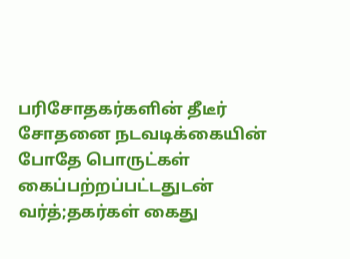பரிசோதகர்களின் தீடீர் சோதனை நடவடிக்கையின் போதே பொருட்கள் கைப்பற்றப்பட்டதுடன் வர்த்;தகர்கள் கைது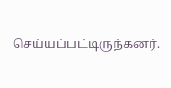செய்யப்பட்டிருந்கனர்.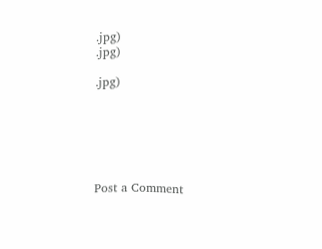.jpg)
.jpg)

.jpg)






Post a Comment